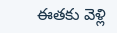ఈతకు వెళ్లి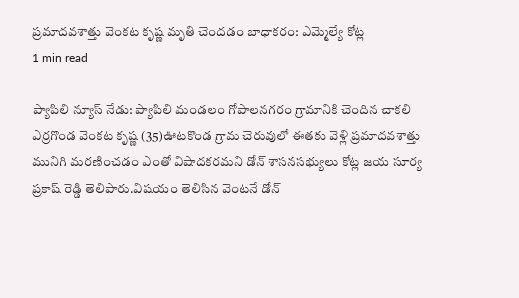ప్రమాదవశాత్తు వెంకట కృష్ణ మృతి చెందడం బాధాకరం: ఎమ్మెల్యే కోట్ల
1 min read

ప్యాపిలి న్యూస్ నేడు: ప్యాపిలి మండలం గోపాలనగరం గ్రామానికి చెందిన చాకలి ఎర్రగొండ వెంకట కృష్ణ (35)ఊటకొండ గ్రామ చెరువులో ఈతకు వెళ్లి ప్రమాదవశాత్తు మునిగి మరణించడం ఎంతో విషాదకరమని డోన్ శాసనసభ్యులు కోట్ల జయ సూర్య ప్రకాష్ రెడ్డి తెలిపారు.విషయం తెలిసిన వెంటనే డోన్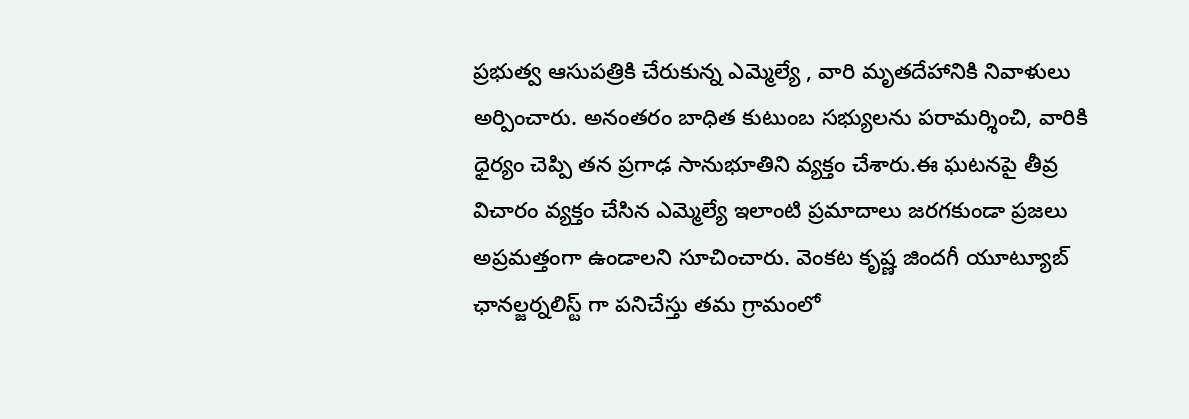ప్రభుత్వ ఆసుపత్రికి చేరుకున్న ఎమ్మెల్యే , వారి మృతదేహానికి నివాళులు అర్పించారు. అనంతరం బాధిత కుటుంబ సభ్యులను పరామర్శించి, వారికి ధైర్యం చెప్పి తన ప్రగాఢ సానుభూతిని వ్యక్తం చేశారు.ఈ ఘటనపై తీవ్ర విచారం వ్యక్తం చేసిన ఎమ్మెల్యే ఇలాంటి ప్రమాదాలు జరగకుండా ప్రజలు అప్రమత్తంగా ఉండాలని సూచించారు. వెంకట కృష్ణ జిందగీ యూట్యూబ్ ఛానల్జర్నలిస్ట్ గా పనిచేస్తు తమ గ్రామంలో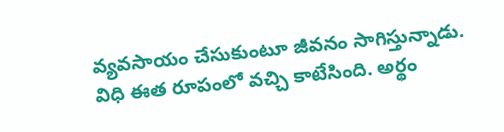వ్యవసాయం చేసుకుంటూ జీవనం సాగిస్తున్నాడు. విధి ఈత రూపంలో వచ్చి కాటేసింది. అర్థం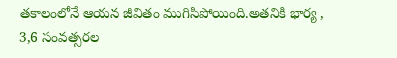తకాలంలోనే ఆయన జీవితం ముగిసిపోయింది.అతనికి భార్య , 3,6 సంవత్సరల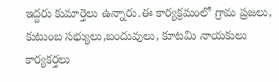ఇద్దరు కుమార్తెలు ఉన్నారు.ఈ కార్యక్రమంలో గ్రామ ప్రజలు, కుటుంబ సభ్యులు,బందువులు, కూటమి నాయకులు కార్యకర్తలు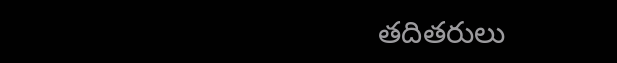తదితరులు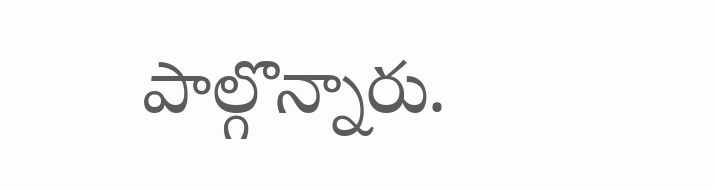పాల్గొన్నారు.